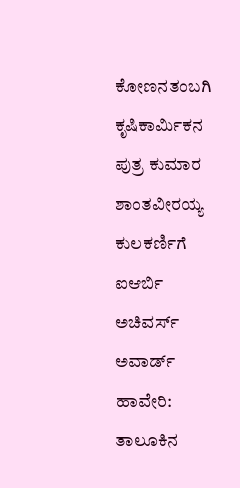ಕೋಣನತಂಬಗಿ ಕೃಷಿಕಾರ್ಮಿಕನ ಪುತ್ರ ಕುಮಾರ ಶಾಂತವೀರಯ್ಯ ಕುಲಕರ್ಣಿಗೆ ಐಆರ್ಬಿ ಅಚಿವರ್ಸ್ ಅವಾರ್ಡ್
ಹಾವೇರಿ: ತಾಲೂಕಿನ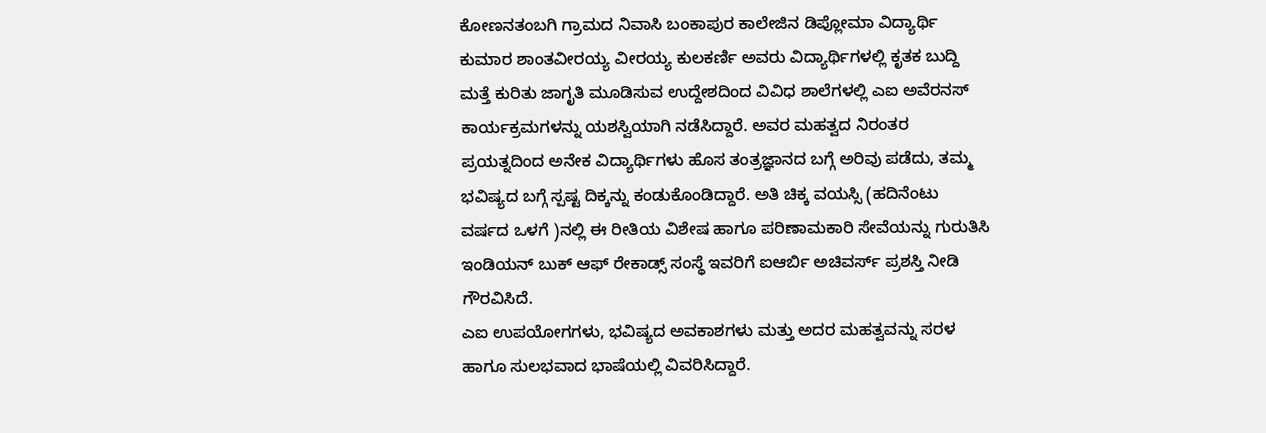ಕೋಣನತಂಬಗಿ ಗ್ರಾಮದ ನಿವಾಸಿ ಬಂಕಾಪುರ ಕಾಲೇಜಿನ ಡಿಪ್ಲೋಮಾ ವಿದ್ಯಾರ್ಥಿ ಕುಮಾರ ಶಾಂತವೀರಯ್ಯ ವೀರಯ್ಯ ಕುಲಕರ್ಣಿ ಅವರು ವಿದ್ಯಾರ್ಥಿಗಳಲ್ಲಿ ಕೃತಕ ಬುದ್ದಿ ಮತ್ತೆ ಕುರಿತು ಜಾಗೃತಿ ಮೂಡಿಸುವ ಉದ್ದೇಶದಿಂದ ವಿವಿಧ ಶಾಲೆಗಳಲ್ಲಿ ಎಐ ಅವೆರನಸ್ ಕಾರ್ಯಕ್ರಮಗಳನ್ನು ಯಶಸ್ವಿಯಾಗಿ ನಡೆಸಿದ್ದಾರೆ. ಅವರ ಮಹತ್ವದ ನಿರಂತರ ಪ್ರಯತ್ನದಿಂದ ಅನೇಕ ವಿದ್ಯಾರ್ಥಿಗಳು ಹೊಸ ತಂತ್ರಜ್ಞಾನದ ಬಗ್ಗೆ ಅರಿವು ಪಡೆದು, ತಮ್ಮ ಭವಿಷ್ಯದ ಬಗ್ಗೆ ಸ್ಪಷ್ಟ ದಿಕ್ಕನ್ನು ಕಂಡುಕೊಂಡಿದ್ದಾರೆ. ಅತಿ ಚಿಕ್ಕ ವಯಸ್ಸಿ (ಹದಿನೆಂಟು ವರ್ಷದ ಒಳಗೆ )ನಲ್ಲಿ ಈ ರೀತಿಯ ವಿಶೇಷ ಹಾಗೂ ಪರಿಣಾಮಕಾರಿ ಸೇವೆಯನ್ನು ಗುರುತಿಸಿ ಇಂಡಿಯನ್ ಬುಕ್ ಆಫ್ ರೇಕಾಡ್ಸ್ ಸಂಸ್ಥೆ ಇವರಿಗೆ ಐಆರ್ಬಿ ಅಚಿವರ್ಸ್ ಪ್ರಶಸ್ತಿ ನೀಡಿ ಗೌರವಿಸಿದೆ.
ಎಐ ಉಪಯೋಗಗಳು, ಭವಿಷ್ಯದ ಅವಕಾಶಗಳು ಮತ್ತು ಅದರ ಮಹತ್ವವನ್ನು ಸರಳ ಹಾಗೂ ಸುಲಭವಾದ ಭಾಷೆಯಲ್ಲಿ ವಿವರಿಸಿದ್ದಾರೆ.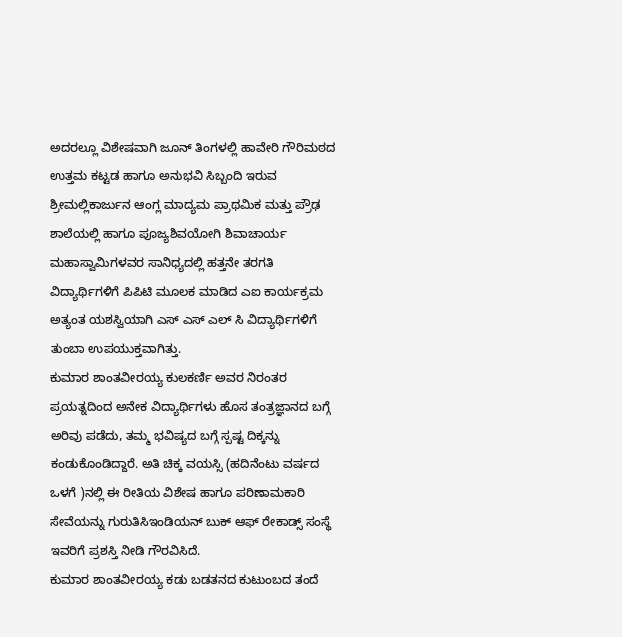ಅದರಲ್ಲೂ ವಿಶೇಷವಾಗಿ ಜೂನ್ ತಿಂಗಳಲ್ಲಿ ಹಾವೇರಿ ಗೌರಿಮಠದ ಉತ್ತಮ ಕಟ್ಟಡ ಹಾಗೂ ಅನುಭವಿ ಸಿಬ್ಬಂದಿ ಇರುವ ಶ್ರೀಮಲ್ಲಿಕಾರ್ಜುನ ಆಂಗ್ಲ ಮಾದ್ಯಮ ಪ್ರಾಥಮಿಕ ಮತ್ತು ಪ್ರೌಢ ಶಾಲೆಯಲ್ಲಿ ಹಾಗೂ ಪೂಜ್ಯಶಿವಯೋಗಿ ಶಿವಾಚಾರ್ಯ ಮಹಾಸ್ವಾಮಿಗಳವರ ಸಾನಿಧ್ಯದಲ್ಲಿ ಹತ್ತನೇ ತರಗತಿ ವಿದ್ಯಾರ್ಥಿಗಳಿಗೆ ಪಿಪಿಟಿ ಮೂಲಕ ಮಾಡಿದ ಎಐ ಕಾರ್ಯಕ್ರಮ ಅತ್ಯಂತ ಯಶಸ್ವಿಯಾಗಿ ಎಸ್ ಎಸ್ ಎಲ್ ಸಿ ವಿದ್ಯಾರ್ಥಿಗಳಿಗೆ ತುಂಬಾ ಉಪಯುಕ್ತವಾಗಿತ್ತು.
ಕುಮಾರ ಶಾಂತವೀರಯ್ಯ ಕುಲಕರ್ಣಿ ಅವರ ನಿರಂತರ ಪ್ರಯತ್ನದಿಂದ ಅನೇಕ ವಿದ್ಯಾರ್ಥಿಗಳು ಹೊಸ ತಂತ್ರಜ್ಞಾನದ ಬಗ್ಗೆ ಅರಿವು ಪಡೆದು, ತಮ್ಮ ಭವಿಷ್ಯದ ಬಗ್ಗೆ ಸ್ಪಷ್ಟ ದಿಕ್ಕನ್ನು ಕಂಡುಕೊಂಡಿದ್ದಾರೆ. ಅತಿ ಚಿಕ್ಕ ವಯಸ್ಸಿ (ಹದಿನೆಂಟು ವರ್ಷದ ಒಳಗೆ )ನಲ್ಲಿ ಈ ರೀತಿಯ ವಿಶೇಷ ಹಾಗೂ ಪರಿಣಾಮಕಾರಿ ಸೇವೆಯನ್ನು ಗುರುತಿಸಿಇಂಡಿಯನ್ ಬುಕ್ ಆಫ್ ರೇಕಾಡ್ಸ್ ಸಂಸ್ಥೆ ಇವರಿಗೆ ಪ್ರಶಸ್ತಿ ನೀಡಿ ಗೌರವಿಸಿದೆ.
ಕುಮಾರ ಶಾಂತವೀರಯ್ಯ ಕಡು ಬಡತನದ ಕುಟುಂಬದ ತಂದೆ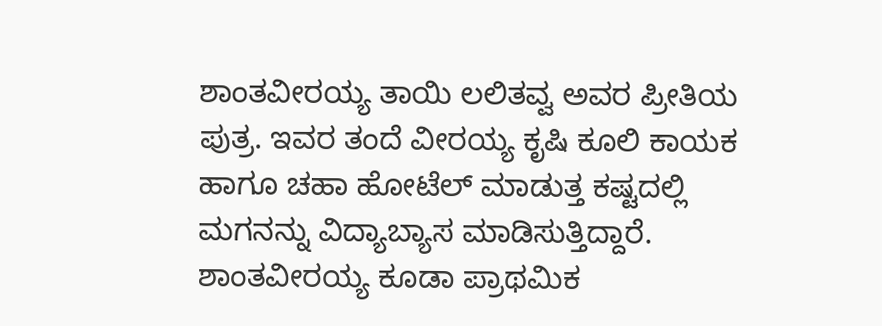ಶಾಂತವೀರಯ್ಯ ತಾಯಿ ಲಲಿತವ್ವ ಅವರ ಪ್ರೀತಿಯ ಪುತ್ರ. ಇವರ ತಂದೆ ವೀರಯ್ಯ ಕೃಷಿ ಕೂಲಿ ಕಾಯಕ ಹಾಗೂ ಚಹಾ ಹೋಟೆಲ್ ಮಾಡುತ್ತ ಕಷ್ಟದಲ್ಲಿ ಮಗನನ್ನು ವಿದ್ಯಾಬ್ಯಾಸ ಮಾಡಿಸುತ್ತಿದ್ದಾರೆ. ಶಾಂತವೀರಯ್ಯ ಕೂಡಾ ಪ್ರಾಥಮಿಕ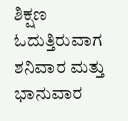ಶಿಕ್ಷಣ ಓದುತ್ತಿರುವಾಗ ಶನಿವಾರ ಮತ್ತು ಭಾನುವಾರ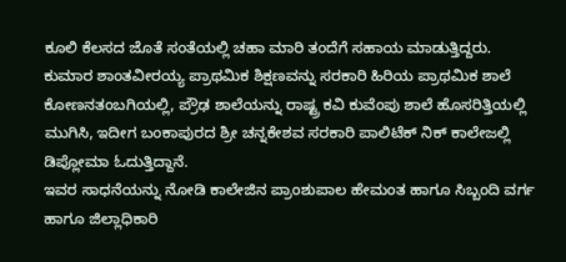ಕೂಲಿ ಕೆಲಸದ ಜೊತೆ ಸಂತೆಯಲ್ಲಿ ಚಹಾ ಮಾರಿ ತಂದೆಗೆ ಸಹಾಯ ಮಾಡುತ್ತಿದ್ದರು.
ಕುಮಾರ ಶಾಂತವೀರಯ್ಯ ಪ್ರಾಥಮಿಕ ಶಿಕ್ಷಣವನ್ನು ಸರಕಾರಿ ಹಿರಿಯ ಪ್ರಾಥಮಿಕ ಶಾಲೆ ಕೋಣನತಂಬಗಿಯಲ್ಲಿ, ಪ್ರೌಢ ಶಾಲೆಯನ್ನು ರಾಷ್ಟ್ರ ಕವಿ ಕುವೆಂಪು ಶಾಲೆ ಹೊಸರಿತ್ತಿಯಲ್ಲಿ ಮುಗಿಸಿ, ಇದೀಗ ಬಂಕಾಪುರದ ಶ್ರೀ ಚನ್ನಕೇಶವ ಸರಕಾರಿ ಪಾಲಿಟೆಕ್ ನಿಕ್ ಕಾಲೇಜಲ್ಲಿ ಡಿಪ್ಲೋಮಾ ಓದುತ್ತಿದ್ದಾನೆ.
ಇವರ ಸಾಧನೆಯನ್ನು ನೋಡಿ ಕಾಲೇಜಿನ ಪ್ರಾಂಶುಪಾಲ ಹೇಮಂತ ಹಾಗೂ ಸಿಬ್ಬಂದಿ ವರ್ಗ ಹಾಗೂ ಜಿಲ್ಲಾಧಿಕಾರಿ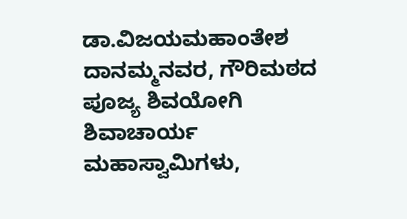ಡಾ.ವಿಜಯಮಹಾಂತೇಶ ದಾನಮ್ಮನವರ, ಗೌರಿಮಠದ ಪೂಜ್ಯ ಶಿವಯೋಗಿ ಶಿವಾಚಾರ್ಯ ಮಹಾಸ್ವಾಮಿಗಳು,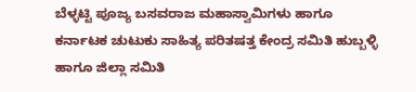ಬೆಳ್ಳಟ್ಟಿ ಪೂಜ್ಯ ಬಸವರಾಜ ಮಹಾಸ್ವಾಮಿಗಳು ಹಾಗೂ ಕರ್ನಾಟಕ ಚುಟುಕು ಸಾಹಿತ್ಯ ಪರಿತಷತ್ತ ಕೇಂದ್ರ ಸಮಿತಿ ಹುಬ್ಬಳ್ಳಿ ಹಾಗೂ ಜಿಲ್ಲಾ ಸಮಿತಿ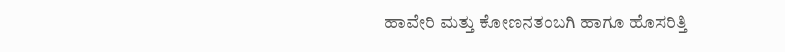ಹಾವೇರಿ ಮತ್ತು ಕೋಣನತಂಬಗಿ ಹಾಗೂ ಹೊಸರಿತ್ತಿ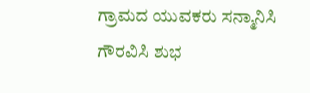ಗ್ರಾಮದ ಯುವಕರು ಸನ್ಮಾನಿಸಿ ಗೌರವಿಸಿ ಶುಭ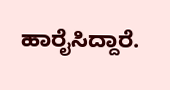ಹಾರೈಸಿದ್ದಾರೆ.